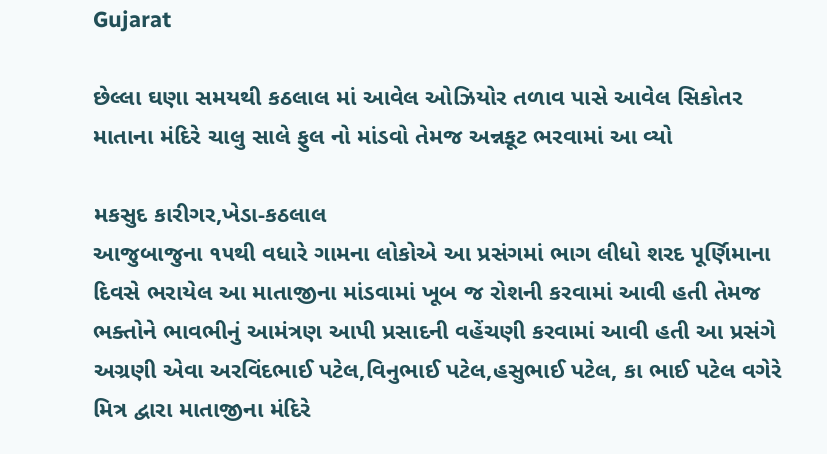Gujarat

છેલ્લા ઘણા સમયથી કઠલાલ માં આવેલ ઓઝિયોર તળાવ પાસે આવેલ સિકોતર માતાના મંદિરે ચાલુ સાલે ફુલ નો માંડવો તેમજ અન્નકૂટ ભરવામાં આ વ્યો

મકસુદ કારીગર,ખેડા-કઠલાલ
આજુબાજુના ૧૫થી વધારે ગામના લોકોએ આ પ્રસંગમાં ભાગ લીધો શરદ પૂર્ણિમાના દિવસે ભરાયેલ આ માતાજીના માંડવામાં ખૂબ જ રોશની કરવામાં આવી હતી તેમજ ભક્તોને ભાવભીનું આમંત્રણ આપી પ્રસાદની વહેંચણી કરવામાં આવી હતી આ પ્રસંગે અગ્રણી એવા અરવિંદભાઈ પટેલ,વિનુભાઈ પટેલ,હસુભાઈ પટેલ, કા ભાઈ પટેલ વગેરે મિત્ર દ્વારા માતાજીના મંદિરે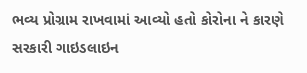ભવ્ય પ્રોગ્રામ રાખવામાં આવ્યો હતો કોરોના ને કારણે સરકારી ગાઇડલાઇન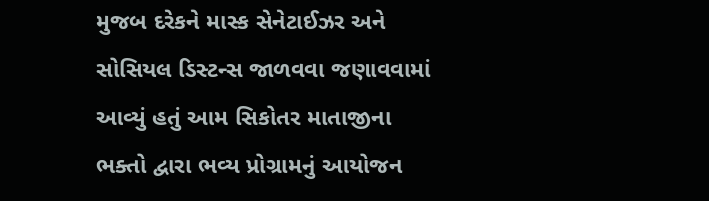મુજબ દરેકને માસ્ક સેનેટાઈઝર અને સોસિયલ ડિસ્ટન્સ જાળવવા જણાવવામાં આવ્યું હતું આમ સિકોતર માતાજીના ભક્તો દ્વારા ભવ્ય પ્રોગ્રામનું આયોજન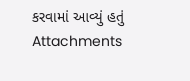કરવામાં આવ્યું હતું
Attachments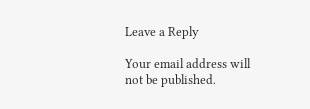Leave a Reply

Your email address will not be published.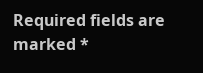Required fields are marked *